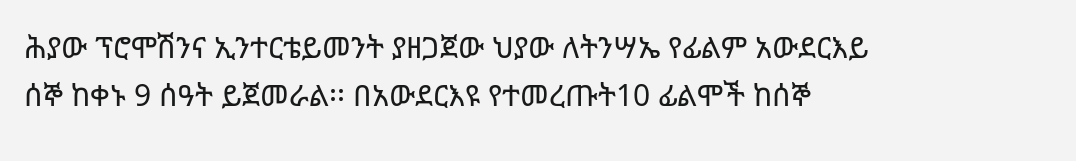ሕያው ፕሮሞሽንና ኢንተርቴይመንት ያዘጋጀው ህያው ለትንሣኤ የፊልም አውደርእይ ሰኞ ከቀኑ 9 ሰዓት ይጀመራል፡፡ በአውደርእዩ የተመረጡት10 ፊልሞች ከሰኞ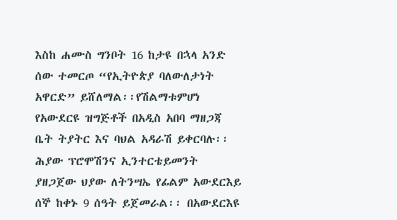እስከ ሐሙስ ግንቦት 16 ከታዩ በኋላ አንድ ሰው ተመርጦ “የኢትዮጵያ ባለውለታነት አዋርድ” ይሸለማል፡፡የሽልማቱምሆነ የአውደርዩ ዝግጅቶች በአዲስ አበባ ማዘጋጃ ቤት ትያትር እና ባህል አዳራሽ ይቀርባሉ፡፡
ሕያው ፕሮሞሽንና ኢንተርቴይመንት ያዘጋጀው ህያው ለትንሣኤ የፊልም አውደርእይ ሰኞ ከቀኑ 9 ሰዓት ይጀመራል፡፡ በአውደርእዩ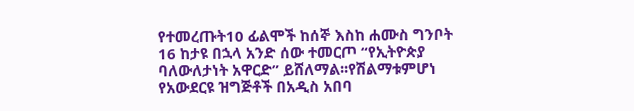የተመረጡት10 ፊልሞች ከሰኞ እስከ ሐሙስ ግንቦት 16 ከታዩ በኋላ አንድ ሰው ተመርጦ “የኢትዮጵያ ባለውለታነት አዋርድ” ይሸለማል፡፡የሽልማቱምሆነ የአውደርዩ ዝግጅቶች በአዲስ አበባ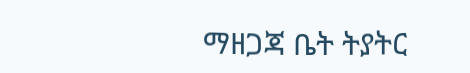ማዘጋጃ ቤት ትያትር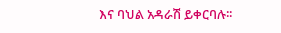እና ባህል አዳራሽ ይቀርባሉ፡፡